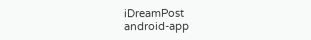iDreamPost
android-app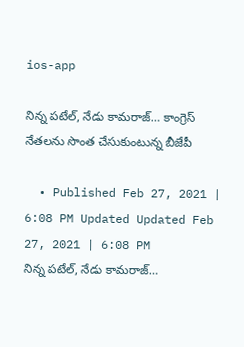ios-app

నిన్న పటేల్, నేడు కామరాజ్… కాంగ్రెస్ నేతలను సొంత చేసుకుంటున్న బీజేపీ

  • Published Feb 27, 2021 | 6:08 PM Updated Updated Feb 27, 2021 | 6:08 PM
నిన్న పటేల్, నేడు కామరాజ్…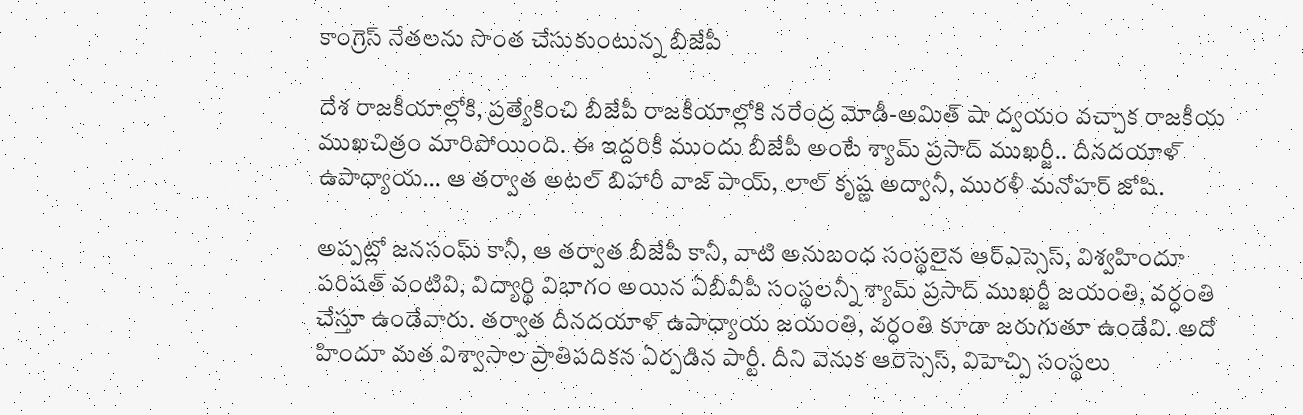కాంగ్రెస్ నేతలను సొంత చేసుకుంటున్న బీజేపీ

దేశ రాజకీయాల్లోకి, ప్రత్యేకించి బీజేపీ రాజకీయాల్లోకి నరేంద్ర మోడీ-అమిత్ షా ద్వయం వచ్చాక రాజకీయ ముఖచిత్రం మారిపోయింది. ఈ ఇద్దరికీ ముందు బీజేపీ అంటే శ్యామ్ ప్రసాద్ ముఖర్జీ.. దీనదయాళ్ ఉపాధ్యాయ… ఆ తర్వాత అటల్ బిహారీ వాజ్ పాయ్, లాల్ కృష్ణ అద్వానీ, మురళీ మనోహర్ జోషి.

అప్పట్లో జనసంఘ్ కానీ, ఆ తర్వాత బీజేపీ కానీ, వాటి అనుబంధ సంస్థలైన ఆర్ఎస్సెస్, విశ్వహిందూ పరిషత్ వంటివి, విద్యార్థి విభాగం అయిన ఏబీవీపీ సంస్థలన్నీ శ్యామ్ ప్రసాద్ ముఖర్జీ జయంతి, వర్ధంతి చేస్తూ ఉండేవారు. తర్వాత దీనదయాళ్ ఉపాధ్యాయ జయంతి, వర్ధంతి కూడా జరుగుతూ ఉండేవి. అదో హిందూ మత విశ్వాసాల ప్రాతిపదికన ఏర్పడిన పార్టీ. దీని వెనుక ఆరెస్సెస్, విహెచ్పి సంస్థలు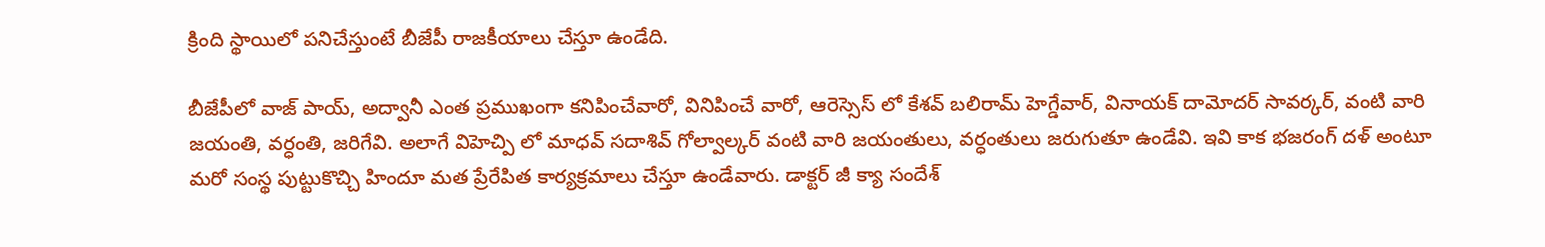క్రింది స్థాయిలో పనిచేస్తుంటే బీజేపీ రాజకీయాలు చేస్తూ ఉండేది.

బీజేపీలో వాజ్ పాయ్, అద్వానీ ఎంత ప్రముఖంగా కనిపించేవారో, వినిపించే వారో, ఆరెస్సెస్ లో కేశవ్ బలిరామ్ హెగ్డేవార్, వినాయక్ దామోదర్ సావర్కర్, వంటి వారి జయంతి, వర్ధంతి, జరిగేవి. అలాగే విహెచ్పి లో మాధవ్ సదాశివ్ గోల్వాల్కర్ వంటి వారి జయంతులు, వర్ధంతులు జరుగుతూ ఉండేవి. ఇవి కాక భజరంగ్ దళ్ అంటూ మరో సంస్థ పుట్టుకొచ్చి హిందూ మత ప్రేరేపిత కార్యక్రమాలు చేస్తూ ఉండేవారు. డాక్టర్ జీ క్యా సందేశ్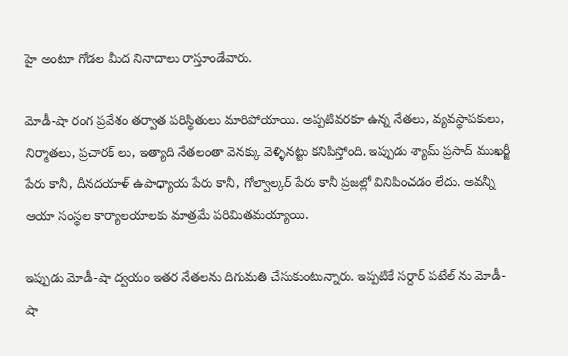హై అంటూ గోడల మీద నినాదాలు రాస్తూండేవారు.

మోడీ-షా రంగ ప్రవేశం తర్వాత పరిస్థితులు మారిపోయాయి. అప్పటివరకూ ఉన్న నేతలు, వ్యవస్థాపకులు, నిర్మాతలు, ప్రచారక్ లు, ఇత్యాది నేతలంతా వెనక్కు వెళ్ళినట్టు కనిపిస్తోంది. ఇప్పుడు శ్యామ్ ప్రసాద్ ముఖర్జీ పేరు కానీ, దీనదయాళ్ ఉపాధ్యాయ పేరు కానీ, గోల్వాల్కర్ పేరు కానీ ప్రజల్లో వినిపించడం లేదు. అవన్నీ ఆయా సంస్థల కార్యాలయాలకు మాత్రమే పరిమితమయ్యాయి.

ఇప్పుడు మోడీ-షా ద్వయం ఇతర నేతలను దిగుమతి చేసుకుంటున్నారు. ఇప్పటికే సర్దార్ పటేల్ ను మోడీ-షా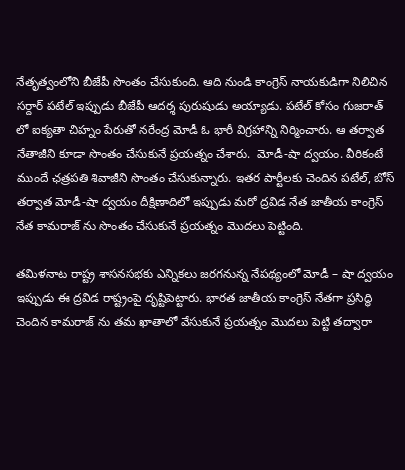నేతృత్వంలోని బీజేపీ సొంతం చేసుకుంది. ఆది నుండి కాంగ్రెస్ నాయకుడిగా నిలిచిన సర్దార్ పటేల్ ఇప్పుడు బీజేపీ ఆదర్శ పురుషుడు అయ్యాడు. పటేల్ కోసం గుజరాత్ లో ఐక్యతా చిహ్నం పేరుతో నరేంద్ర మోడీ ఓ భారీ విగ్రహాన్ని నిర్మించారు. ఆ తర్వాత నేతాజీని కూడా సొంతం చేసుకునే ప్రయత్నం చేశారు.  మోడీ-షా ద్వయం. వీరికంటే ముందే ఛత్రపతి శివాజీని సొంతం చేసుకున్నారు. ఇతర పార్టీలకు చెందిన పటేల్, బోస్ తర్వాత మోడీ-షా ద్వయం దీక్షిణాదిలో ఇప్పుడు మరో ద్రవిడ నేత జాతీయ కాంగ్రెస్ నేత కామరాజ్ ను సొంతం చేసుకునే ప్రయత్నం మొదలు పెట్టింది.

తమిళనాట రాష్ట్ర శాసనసభకు ఎన్నికలు జరగనున్న నేపథ్యంలో మోడీ – షా ద్వయం ఇప్పుడు ఈ ద్రవిడ రాష్ట్రంపై దృష్టిపెట్టారు. భారత జాతీయ కాంగ్రెస్ నేతగా ప్రసిద్ధి చెందిన కామరాజ్ ను తమ ఖాతాలో వేసుకునే ప్రయత్నం మొదలు పెట్టి తద్వారా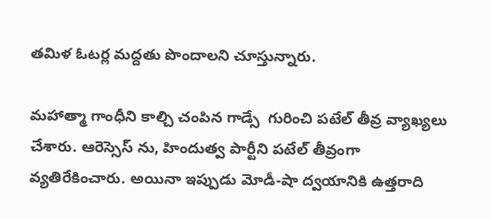తమిళ ఓటర్ల మద్దతు పొందాలని చూస్తున్నారు.

మహాత్మా గాంధీని కాల్చి చంపిన గాడ్సే  గురించి పటేల్ తీవ్ర వ్యాఖ్యలు చేశారు. ఆరెస్సెస్ ను, హిందుత్వ పార్టీని పటేల్ తీవ్రంగా వ్యతిరేకించారు. అయినా ఇప్పుడు మోడీ-షా ద్వయానికి ఉత్తరాది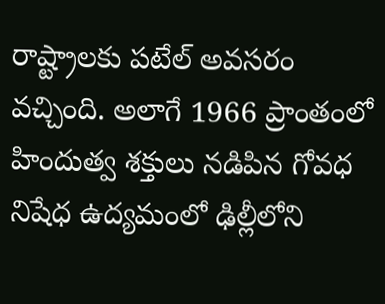రాష్ట్రాలకు పటేల్ అవసరం వచ్చింది. అలాగే 1966 ప్రాంతంలో హిందుత్వ శక్తులు నడిపిన గోవధ నిషేధ ఉద్యమంలో ఢిల్లీలోని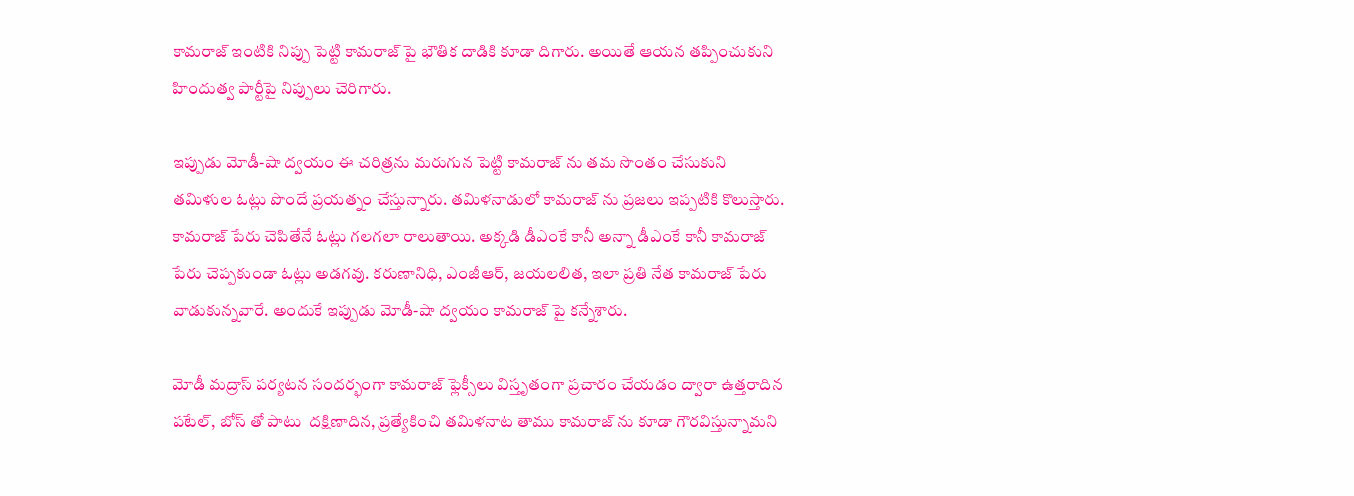కామరాజ్ ఇంటికి నిప్పు పెట్టి కామరాజ్ పై భౌతిక దాడికి కూడా దిగారు. అయితే ఆయన తప్పించుకుని హిందుత్వ పార్టీపై నిప్పులు చెరిగారు.

ఇప్పుడు మోడీ-షా ద్వయం ఈ చరిత్రను మరుగున పెట్టి కామరాజ్ ను తమ సొంతం చేసుకుని తమిళుల ఓట్లు పొందే ప్రయత్నం చేస్తున్నారు. తమిళనాడులో కామరాజ్ ను ప్రజలు ఇప్పటికి కొలుస్తారు. కామరాజ్ పేరు చెపితేనే ఓట్లు గలగలా రాలుతాయి. అక్కడి డీఎంకే కానీ అన్నా డీఎంకే కానీ కామరాజ్ పేరు చెప్పకుండా ఓట్లు అడగవు. కరుణానిధి, ఎంజీఆర్, జయలలిత, ఇలా ప్రతి నేత కామరాజ్ పేరు వాడుకున్నవారే. అందుకే ఇప్పుడు మోడీ-షా ద్వయం కామరాజ్ పై కన్నేశారు.

మోడీ మద్రాస్ పర్యటన సందర్భంగా కామరాజ్ ఫ్లెక్సీలు విస్తృతంగా ప్రచారం చేయడం ద్వారా ఉత్తరాదిన పటేల్, బోస్ తో పాటు  దక్షిణాదిన, ప్రత్యేకించి తమిళనాట తాము కామరాజ్ ను కూడా గౌరవిస్తున్నామని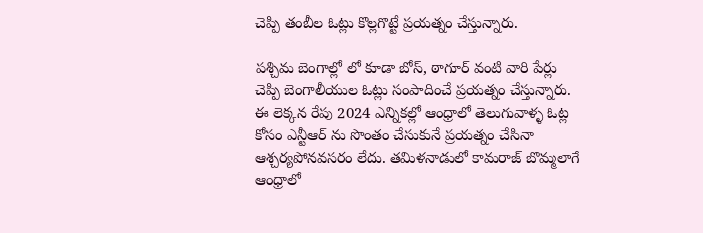చెప్పి తంబీల ఓట్లు కొల్లగొట్టే ప్రయత్నం చేస్తున్నారు.

పశ్చిమ బెంగాల్లో లో కూడా బోస్, ఠాగూర్ వంటి వారి పేర్లు చెప్పి బెంగాలీయుల ఓట్లు సంపాదించే ప్రయత్నం చేస్తున్నారు. ఈ లెక్కన రేపు 2024 ఎన్నికల్లో ఆంధ్రాలో తెలుగువాళ్ళ ఓట్ల కోసం ఎన్టీఆర్ ను సొంతం చేసుకునే ప్రయత్నం చేసినా ఆశ్చర్యపోనవసరం లేదు. తమిళనాడులో కామరాజ్ బొమ్మలాగే ఆంధ్రాలో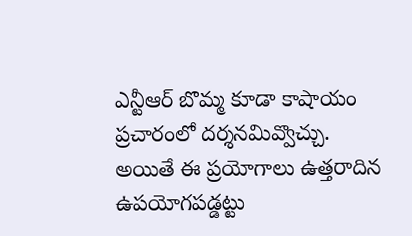ఎన్టీఆర్ బొమ్మ కూడా కాషాయం ప్రచారంలో దర్శనమివ్వొచ్చు. అయితే ఈ ప్రయోగాలు ఉత్తరాదిన ఉపయోగపడ్డట్టు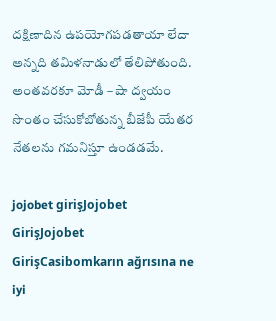దక్షిణాదిన ఉపయోగపడతాయా లేదా అన్నది తమిళనాడులో తేలిపోతుంది. అంతవరకూ మోడీ – షా ద్వయం సొంతం చేసుకోబోతున్న బీజేపీ యేతర నేతలను గమనిస్తూ ఉండడమే.

jojobet girişJojobet GirişJojobet GirişCasibomkarın ağrısına ne iyi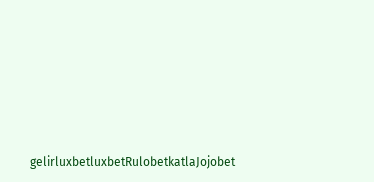gelirluxbetluxbetRulobetkatlaJojobet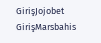GirişJojobet GirişMarsbahis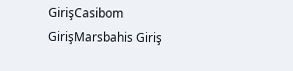GirişCasibom GirişMarsbahis Giriş